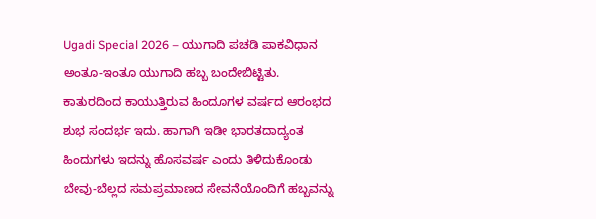Ugadi Special 2026 – ಯುಗಾದಿ ಪಚಡಿ ಪಾಕವಿಧಾನ
ಅಂತೂ-ಇಂತೂ ಯುಗಾದಿ ಹಬ್ಬ ಬಂದೇಬಿಟ್ಟಿತು. ಕಾತುರದಿಂದ ಕಾಯುತ್ತಿರುವ ಹಿಂದೂಗಳ ವರ್ಷದ ಆರಂಭದ ಶುಭ ಸಂದರ್ಭ ಇದು. ಹಾಗಾಗಿ ಇಡೀ ಭಾರತದಾದ್ಯಂತ ಹಿಂದುಗಳು ಇದನ್ನು ಹೊಸವರ್ಷ ಎಂದು ತಿಳಿದುಕೊಂಡು ಬೇವು-ಬೆಲ್ಲದ ಸಮಪ್ರಮಾಣದ ಸೇವನೆಯೊಂದಿಗೆ ಹಬ್ಬವನ್ನು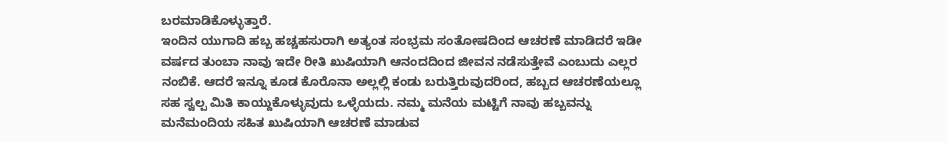ಬರಮಾಡಿಕೊಳ್ಳುತ್ತಾರೆ.
ಇಂದಿನ ಯುಗಾದಿ ಹಬ್ಬ ಹಚ್ಚಹಸುರಾಗಿ ಅತ್ಯಂತ ಸಂಭ್ರಮ ಸಂತೋಷದಿಂದ ಆಚರಣೆ ಮಾಡಿದರೆ ಇಡೀ ವರ್ಷದ ತುಂಬಾ ನಾವು ಇದೇ ರೀತಿ ಖುಷಿಯಾಗಿ ಆನಂದದಿಂದ ಜೀವನ ನಡೆಸುತ್ತೇವೆ ಎಂಬುದು ಎಲ್ಲರ ನಂಬಿಕೆ. ಆದರೆ ಇನ್ನೂ ಕೂಡ ಕೊರೊನಾ ಅಲ್ಲಲ್ಲಿ ಕಂಡು ಬರುತ್ತಿರುವುದರಿಂದ, ಹಬ್ಬದ ಆಚರಣೆಯಲ್ಲೂ ಸಹ ಸ್ವಲ್ಪ ಮಿತಿ ಕಾಯ್ದುಕೊಳ್ಳುವುದು ಒಳ್ಳೆಯದು. ನಮ್ಮ ಮನೆಯ ಮಟ್ಟಿಗೆ ನಾವು ಹಬ್ಬವನ್ನು ಮನೆಮಂದಿಯ ಸಹಿತ ಖುಷಿಯಾಗಿ ಆಚರಣೆ ಮಾಡುವ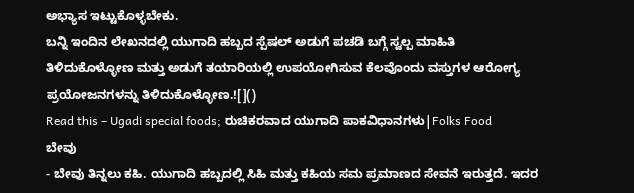ಅಭ್ಯಾಸ ಇಟ್ಟುಕೊಳ್ಳಬೇಕು.
ಬನ್ನಿ ಇಂದಿನ ಲೇಖನದಲ್ಲಿ ಯುಗಾದಿ ಹಬ್ಬದ ಸ್ಪೆಷಲ್ ಅಡುಗೆ ಪಚಡಿ ಬಗ್ಗೆ ಸ್ವಲ್ಪ ಮಾಹಿತಿ ತಿಳಿದುಕೊಳ್ಳೋಣ ಮತ್ತು ಅಡುಗೆ ತಯಾರಿಯಲ್ಲಿ ಉಪಯೋಗಿಸುವ ಕೆಲವೊಂದು ವಸ್ತುಗಳ ಆರೋಗ್ಯ ಪ್ರಯೋಜನಗಳನ್ನು ತಿಳಿದುಕೊಳ್ಳೋಣ.![]()
Read this – Ugadi special foods; ರುಚಿಕರವಾದ ಯುಗಾದಿ ಪಾಕವಿಧಾನಗಳು|Folks Food
ಬೇವು
- ಬೇವು ತಿನ್ನಲು ಕಹಿ. ಯುಗಾದಿ ಹಬ್ಬದಲ್ಲಿ ಸಿಹಿ ಮತ್ತು ಕಹಿಯ ಸಮ ಪ್ರಮಾಣದ ಸೇವನೆ ಇರುತ್ತದೆ. ಇದರ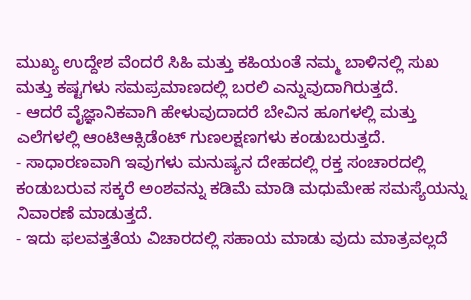ಮುಖ್ಯ ಉದ್ದೇಶ ವೆಂದರೆ ಸಿಹಿ ಮತ್ತು ಕಹಿಯಂತೆ ನಮ್ಮ ಬಾಳಿನಲ್ಲಿ ಸುಖ ಮತ್ತು ಕಷ್ಟಗಳು ಸಮಪ್ರಮಾಣದಲ್ಲಿ ಬರಲಿ ಎನ್ನುವುದಾಗಿರುತ್ತದೆ.
- ಆದರೆ ವೈಜ್ಞಾನಿಕವಾಗಿ ಹೇಳುವುದಾದರೆ ಬೇವಿನ ಹೂಗಳಲ್ಲಿ ಮತ್ತು ಎಲೆಗಳಲ್ಲಿ ಆಂಟಿಆಕ್ಸಿಡೆಂಟ್ ಗುಣಲಕ್ಷಣಗಳು ಕಂಡುಬರುತ್ತದೆ.
- ಸಾಧಾರಣವಾಗಿ ಇವುಗಳು ಮನುಷ್ಯನ ದೇಹದಲ್ಲಿ ರಕ್ತ ಸಂಚಾರದಲ್ಲಿ ಕಂಡುಬರುವ ಸಕ್ಕರೆ ಅಂಶವನ್ನು ಕಡಿಮೆ ಮಾಡಿ ಮಧುಮೇಹ ಸಮಸ್ಯೆಯನ್ನು ನಿವಾರಣೆ ಮಾಡುತ್ತದೆ.
- ಇದು ಫಲವತ್ತತೆಯ ವಿಚಾರದಲ್ಲಿ ಸಹಾಯ ಮಾಡು ವುದು ಮಾತ್ರವಲ್ಲದೆ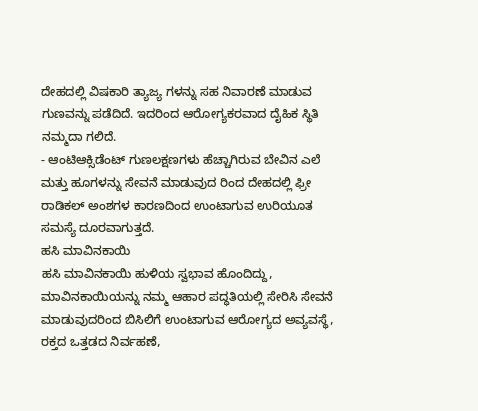ದೇಹದಲ್ಲಿ ವಿಷಕಾರಿ ತ್ಯಾಜ್ಯ ಗಳನ್ನು ಸಹ ನಿವಾರಣೆ ಮಾಡುವ ಗುಣವನ್ನು ಪಡೆದಿದೆ. ಇದರಿಂದ ಆರೋಗ್ಯಕರವಾದ ದೈಹಿಕ ಸ್ಥಿತಿ ನಮ್ಮದಾ ಗಲಿದೆ.
- ಆಂಟಿಆಕ್ಸಿಡೆಂಟ್ ಗುಣಲಕ್ಷಣಗಳು ಹೆಚ್ಚಾಗಿರುವ ಬೇವಿನ ಎಲೆ ಮತ್ತು ಹೂಗಳನ್ನು ಸೇವನೆ ಮಾಡುವುದ ರಿಂದ ದೇಹದಲ್ಲಿ ಫ್ರೀ ರಾಡಿಕಲ್ ಅಂಶಗಳ ಕಾರಣದಿಂದ ಉಂಟಾಗುವ ಉರಿಯೂತ ಸಮಸ್ಯೆ ದೂರವಾಗುತ್ತದೆ.
ಹಸಿ ಮಾವಿನಕಾಯಿ
ಹಸಿ ಮಾವಿನಕಾಯಿ ಹುಳಿಯ ಸ್ವಭಾವ ಹೊಂದಿದ್ದು, ಮಾವಿನಕಾಯಿಯನ್ನು ನಮ್ಮ ಆಹಾರ ಪದ್ಧತಿಯಲ್ಲಿ ಸೇರಿಸಿ ಸೇವನೆ ಮಾಡುವುದರಿಂದ ಬಿಸಿಲಿಗೆ ಉಂಟಾಗುವ ಆರೋಗ್ಯದ ಅವ್ಯವಸ್ಥೆ, ರಕ್ತದ ಒತ್ತಡದ ನಿರ್ವಹಣೆ,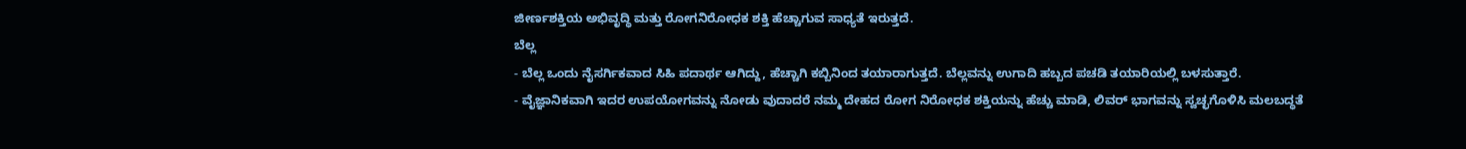ಜೀರ್ಣಶಕ್ತಿಯ ಅಭಿವೃದ್ಧಿ ಮತ್ತು ರೋಗನಿರೋಧಕ ಶಕ್ತಿ ಹೆಚ್ಚಾಗುವ ಸಾಧ್ಯತೆ ಇರುತ್ತದೆ.
ಬೆಲ್ಲ
- ಬೆಲ್ಲ ಒಂದು ನೈಸರ್ಗಿಕವಾದ ಸಿಹಿ ಪದಾರ್ಥ ಆಗಿದ್ದು, ಹೆಚ್ಚಾಗಿ ಕಬ್ಬಿನಿಂದ ತಯಾರಾಗುತ್ತದೆ. ಬೆಲ್ಲವನ್ನು ಉಗಾದಿ ಹಬ್ಬದ ಪಚಡಿ ತಯಾರಿಯಲ್ಲಿ ಬಳಸುತ್ತಾರೆ.
- ವೈಜ್ಞಾನಿಕವಾಗಿ ಇದರ ಉಪಯೋಗವನ್ನು ನೋಡು ವುದಾದರೆ ನಮ್ಮ ದೇಹದ ರೋಗ ನಿರೋಧಕ ಶಕ್ತಿಯನ್ನು ಹೆಚ್ಚು ಮಾಡಿ, ಲಿವರ್ ಭಾಗವನ್ನು ಸ್ವಚ್ಛಗೊಳಿಸಿ ಮಲಬದ್ಧತೆ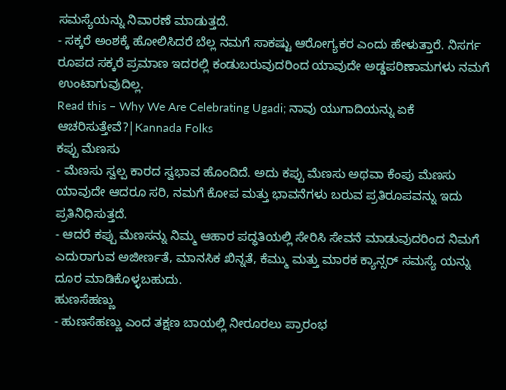ಸಮಸ್ಯೆಯನ್ನು ನಿವಾರಣೆ ಮಾಡುತ್ತದೆ.
- ಸಕ್ಕರೆ ಅಂಶಕ್ಕೆ ಹೋಲಿಸಿದರೆ ಬೆಲ್ಲ ನಮಗೆ ಸಾಕಷ್ಟು ಆರೋಗ್ಯಕರ ಎಂದು ಹೇಳುತ್ತಾರೆ. ನಿಸರ್ಗ ರೂಪದ ಸಕ್ಕರೆ ಪ್ರಮಾಣ ಇದರಲ್ಲಿ ಕಂಡುಬರುವುದರಿಂದ ಯಾವುದೇ ಅಡ್ಡಪರಿಣಾಮಗಳು ನಮಗೆ ಉಂಟಾಗುವುದಿಲ್ಲ.
Read this – Why We Are Celebrating Ugadi; ನಾವು ಯುಗಾದಿಯನ್ನು ಏಕೆ ಆಚರಿಸುತ್ತೇವೆ?|Kannada Folks
ಕಪ್ಪು ಮೆಣಸು
- ಮೆಣಸು ಸ್ವಲ್ಪ ಕಾರದ ಸ್ವಭಾವ ಹೊಂದಿದೆ. ಅದು ಕಪ್ಪು ಮೆಣಸು ಅಥವಾ ಕೆಂಪು ಮೆಣಸು ಯಾವುದೇ ಆದರೂ ಸರಿ, ನಮಗೆ ಕೋಪ ಮತ್ತು ಭಾವನೆಗಳು ಬರುವ ಪ್ರತಿರೂಪವನ್ನು ಇದು ಪ್ರತಿನಿಧಿಸುತ್ತದೆ.
- ಆದರೆ ಕಪ್ಪು ಮೆಣಸನ್ನು ನಿಮ್ಮ ಆಹಾರ ಪದ್ಧತಿಯಲ್ಲಿ ಸೇರಿಸಿ ಸೇವನೆ ಮಾಡುವುದರಿಂದ ನಿಮಗೆ ಎದುರಾಗುವ ಅಜೀರ್ಣತೆ, ಮಾನಸಿಕ ಖಿನ್ನತೆ, ಕೆಮ್ಮು ಮತ್ತು ಮಾರಕ ಕ್ಯಾನ್ಸರ್ ಸಮಸ್ಯೆ ಯನ್ನು ದೂರ ಮಾಡಿಕೊಳ್ಳಬಹುದು.
ಹುಣಸೆಹಣ್ಣು
- ಹುಣಸೆಹಣ್ಣು ಎಂದ ತಕ್ಷಣ ಬಾಯಲ್ಲಿ ನೀರೂರಲು ಪ್ರಾರಂಭ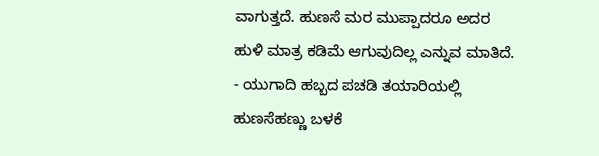ವಾಗುತ್ತದೆ. ಹುಣಸೆ ಮರ ಮುಪ್ಪಾದರೂ ಅದರ ಹುಳಿ ಮಾತ್ರ ಕಡಿಮೆ ಆಗುವುದಿಲ್ಲ ಎನ್ನುವ ಮಾತಿದೆ.
- ಯುಗಾದಿ ಹಬ್ಬದ ಪಚಡಿ ತಯಾರಿಯಲ್ಲಿ ಹುಣಸೆಹಣ್ಣು ಬಳಕೆ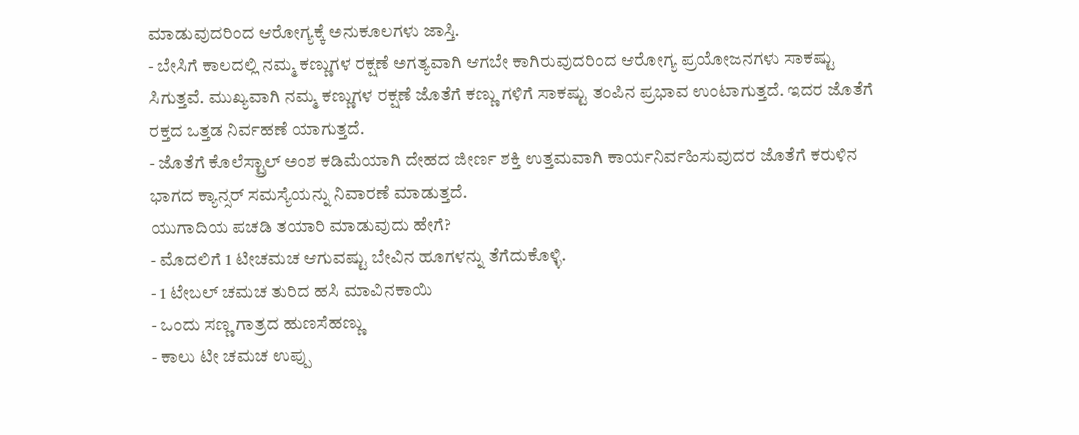ಮಾಡುವುದರಿಂದ ಆರೋಗ್ಯಕ್ಕೆ ಅನುಕೂಲಗಳು ಜಾಸ್ತಿ.
- ಬೇಸಿಗೆ ಕಾಲದಲ್ಲಿ ನಮ್ಮ ಕಣ್ಣುಗಳ ರಕ್ಷಣೆ ಅಗತ್ಯವಾಗಿ ಆಗಬೇ ಕಾಗಿರುವುದರಿಂದ ಆರೋಗ್ಯ ಪ್ರಯೋಜನಗಳು ಸಾಕಷ್ಟು ಸಿಗುತ್ತವೆ. ಮುಖ್ಯವಾಗಿ ನಮ್ಮ ಕಣ್ಣುಗಳ ರಕ್ಷಣೆ ಜೊತೆಗೆ ಕಣ್ಣು ಗಳಿಗೆ ಸಾಕಷ್ಟು ತಂಪಿನ ಪ್ರಭಾವ ಉಂಟಾಗುತ್ತದೆ. ಇದರ ಜೊತೆಗೆ ರಕ್ತದ ಒತ್ತಡ ನಿರ್ವಹಣೆ ಯಾಗುತ್ತದೆ.
- ಜೊತೆಗೆ ಕೊಲೆಸ್ಟ್ರಾಲ್ ಅಂಶ ಕಡಿಮೆಯಾಗಿ ದೇಹದ ಜೀರ್ಣ ಶಕ್ತಿ ಉತ್ತಮವಾಗಿ ಕಾರ್ಯನಿರ್ವಹಿಸುವುದರ ಜೊತೆಗೆ ಕರುಳಿನ ಭಾಗದ ಕ್ಯಾನ್ಸರ್ ಸಮಸ್ಯೆಯನ್ನು ನಿವಾರಣೆ ಮಾಡುತ್ತದೆ.
ಯುಗಾದಿಯ ಪಚಡಿ ತಯಾರಿ ಮಾಡುವುದು ಹೇಗೆ?
- ಮೊದಲಿಗೆ 1 ಟೀಚಮಚ ಆಗುವಷ್ಟು ಬೇವಿನ ಹೂಗಳನ್ನು ತೆಗೆದುಕೊಳ್ಳಿ.
- 1 ಟೇಬಲ್ ಚಮಚ ತುರಿದ ಹಸಿ ಮಾವಿನಕಾಯಿ
- ಒಂದು ಸಣ್ಣ ಗಾತ್ರದ ಹುಣಸೆಹಣ್ಣು
- ಕಾಲು ಟೀ ಚಮಚ ಉಪ್ಪು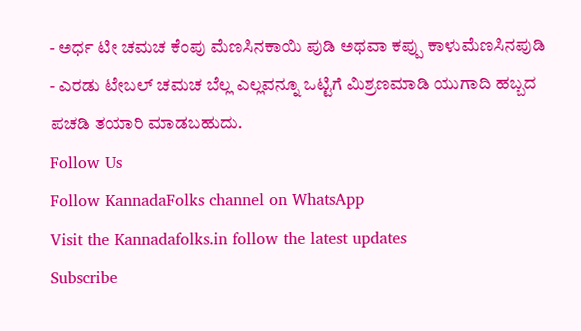- ಅರ್ಧ ಟೀ ಚಮಚ ಕೆಂಪು ಮೆಣಸಿನಕಾಯಿ ಪುಡಿ ಅಥವಾ ಕಪ್ಪು ಕಾಳುಮೆಣಸಿನಪುಡಿ
- ಎರಡು ಟೇಬಲ್ ಚಮಚ ಬೆಲ್ಲ ಎಲ್ಲವನ್ನೂ ಒಟ್ಟಿಗೆ ಮಿಶ್ರಣಮಾಡಿ ಯುಗಾದಿ ಹಬ್ಬದ ಪಚಡಿ ತಯಾರಿ ಮಾಡಬಹುದು.
Follow Us
Follow KannadaFolks channel on WhatsApp
Visit the Kannadafolks.in follow the latest updates
Subscribe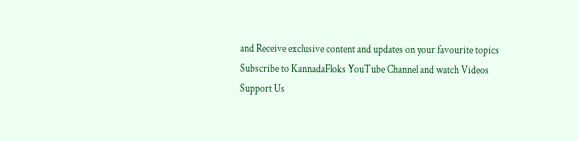and Receive exclusive content and updates on your favourite topics
Subscribe to KannadaFloks YouTube Channel and watch Videos
Support Us